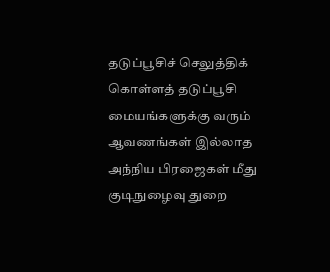தடுப்பூசிச் செலுத்திக் கொள்ளத் தடுப்பூசி மையங்களுக்கு வரும் ஆவணங்கள் இல்லாத அந்நிய பிரஜைகள் மீது குடிநுழைவு துறை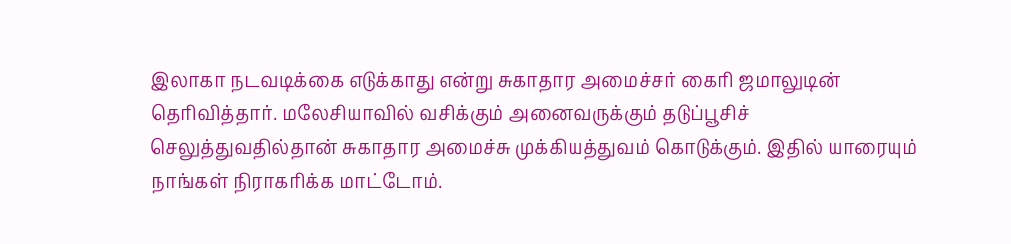இலாகா நடவடிக்கை எடுக்காது என்று சுகாதார அமைச்சர் கைரி ஜமாலுடின் தெரிவித்தார். மலேசியாவில் வசிக்கும் அனைவருக்கும் தடுப்பூசிச் செலுத்துவதில்தான் சுகாதார அமைச்சு முக்கியத்துவம் கொடுக்கும். இதில் யாரையும் நாங்கள் நிராகரிக்க மாட்டோம்.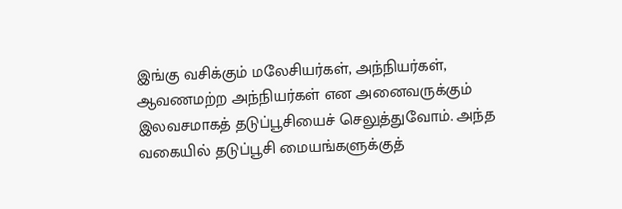இங்கு வசிக்கும் மலேசியர்கள், அந்நியர்கள், ஆவணமற்ற அந்நியர்கள் என அனைவருக்கும் இலவசமாகத் தடுப்பூசியைச் செலுத்துவோம். அந்த வகையில் தடுப்பூசி மையங்களுக்குத்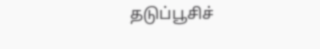தடுப்பூசிச்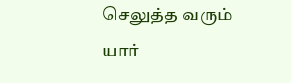செலுத்த வரும் யார்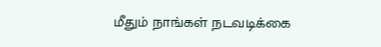மீதும் நாங்கள் நடவடிக்கை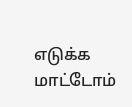எடுக்க மாட்டோம்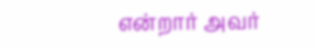என்றார் அவர்